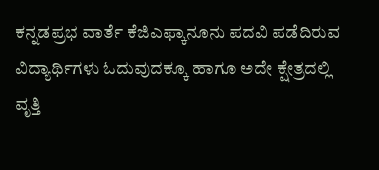ಕನ್ನಡಪ್ರಭ ವಾರ್ತೆ ಕೆಜಿಎಫ್ಕಾನೂನು ಪದವಿ ಪಡೆದಿರುವ ವಿದ್ಯಾರ್ಥಿಗಳು ಓದುವುದಕ್ಕೂ ಹಾಗೂ ಅದೇ ಕ್ಷೇತ್ರದಲ್ಲಿ ವೃತ್ತಿ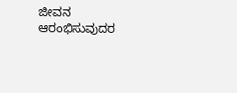ಜೀವನ ಆರಂಭಿಸುವುದರ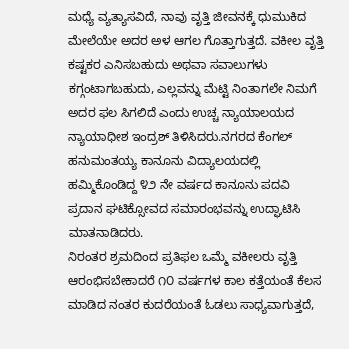ಮಧ್ಯೆ ವ್ಯತ್ಯಾಸವಿದೆ, ನಾವು ವೃತ್ತಿ ಜೀವನಕ್ಕೆ ಧುಮುಕಿದ ಮೇಲೆಯೇ ಅದರ ಅಳ ಆಗಲ ಗೊತ್ತಾಗುತ್ತದೆ. ವಕೀಲ ವೃತ್ತಿ ಕಷ್ಟಕರ ಎನಿಸಬಹುದು ಅಥವಾ ಸವಾಲುಗಳು ಕಗ್ಗಂಟಾಗಬಹುದು, ಎಲ್ಲವನ್ನು ಮೆಟ್ಟಿ ನಿಂತಾಗಲೇ ನಿಮಗೆ ಅದರ ಫಲ ಸಿಗಲಿದೆ ಎಂದು ಉಚ್ಚ ನ್ಯಾಯಾಲಯದ ನ್ಯಾಯಾಧೀಶ ಇಂದ್ರಶ್ ತಿಳಿಸಿದರು.ನಗರದ ಕೆಂಗಲ್ ಹನುಮಂತಯ್ಯ ಕಾನೂನು ವಿದ್ಯಾಲಯದಲ್ಲಿ ಹಮ್ಮಿಕೊಂಡಿದ್ದ ೪೨ ನೇ ವರ್ಷದ ಕಾನೂನು ಪದವಿ ಪ್ರದಾನ ಘಟಿಕ್ಸೋವದ ಸಮಾರಂಭವನ್ನು ಉದ್ಘಾಟಿಸಿ ಮಾತನಾಡಿದರು.
ನಿರಂತರ ಶ್ರಮದಿಂದ ಪ್ರತಿಫಲ ಒಮ್ಮೆ ವಕೀಲರು ವೃತ್ತಿ ಆರಂಭಿಸಬೇಕಾದರೆ ೧೦ ವರ್ಷಗಳ ಕಾಲ ಕತ್ತೆಯಂತೆ ಕೆಲಸ ಮಾಡಿದ ನಂತರ ಕುದರೆಯಂತೆ ಓಡಲು ಸಾಧ್ಯವಾಗುತ್ತದೆ,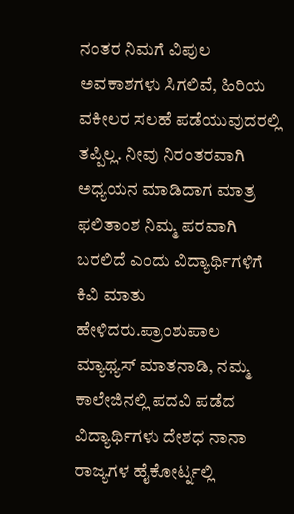ನಂತರ ನಿಮಗೆ ವಿಪುಲ ಅವಕಾಶಗಳು ಸಿಗಲಿವೆ, ಹಿರಿಯ ವಕೀಲರ ಸಲಹೆ ಪಡೆಯುವುದರಲ್ಲಿ ತಪ್ಪಿಲ್ಲ. ನೀವು ನಿರಂತರವಾಗಿ ಅಧ್ಯಯನ ಮಾಡಿದಾಗ ಮಾತ್ರ ಫಲಿತಾಂಶ ನಿಮ್ಮ ಪರವಾಗಿ ಬರಲಿದೆ ಎಂದು ವಿದ್ಯಾರ್ಥಿಗಳಿಗೆ ಕಿವಿ ಮಾತು ಹೇಳಿದರು.ಪ್ರಾಂಶುಪಾಲ ಮ್ಯಾಥ್ಯಸ್ ಮಾತನಾಡಿ, ನಮ್ಮ ಕಾಲೇಜಿನಲ್ಲಿ ಪದವಿ ಪಡೆದ ವಿದ್ಯಾರ್ಥಿಗಳು ದೇಶಧ ನಾನಾ ರಾಜ್ಯಗಳ ಹೈಕೋರ್ಟ್ನಲ್ಲಿ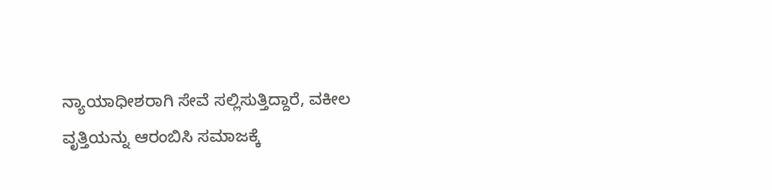ನ್ಯಾಯಾಧೀಶರಾಗಿ ಸೇವೆ ಸಲ್ಲಿಸುತ್ತಿದ್ದಾರೆ, ವಕೀಲ ವೃತ್ತಿಯನ್ನು ಆರಂಬಿಸಿ ಸಮಾಜಕ್ಕೆ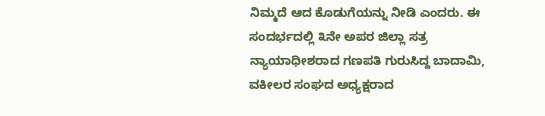ನಿಮ್ಮದೆ ಆದ ಕೊಡುಗೆಯನ್ನು ನೀಡಿ ಎಂದರು. ಈ ಸಂದರ್ಭದಲ್ಲಿ ೩ನೇ ಅಪರ ಜಿಲ್ಲಾ ಸತ್ರ ನ್ಯಾಯಾಧೀಶರಾದ ಗಣಪತಿ ಗುರುಸಿದ್ದ ಬಾದಾಮಿ, ವಕೀಲರ ಸಂಘದ ಅಧ್ಯಕ್ಷರಾದ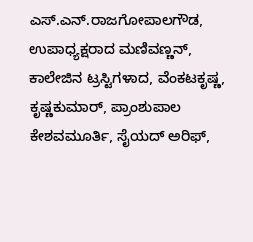ಎಸ್.ಎನ್.ರಾಜಗೋಪಾಲಗೌಡ, ಉಪಾಧ್ಯಕ್ಷರಾದ ಮಣಿವಣ್ಣನ್, ಕಾಲೇಜಿನ ಟ್ರಸ್ಟಿಗಳಾದ, ವೆಂಕಟಕೃಷ್ಣ, ಕೃಷ್ಣಕುಮಾರ್, ಪ್ರಾಂಶುಪಾಲ ಕೇಶವಮೂರ್ತಿ, ಸೈಯದ್ ಅರಿಫ್,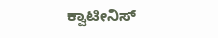ಕ್ವಾಟೀನಿಸ್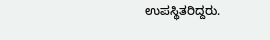ಉಪಸ್ಥಿತರಿದ್ದರು.